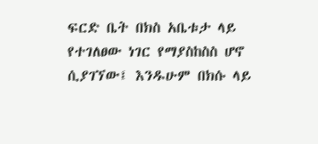ፍርድ ቤት በክስ አቤቱታ ላይ የተገለፀው ነገር የማያስከስስ ሆኖ ሲያገኘው፤ እንዱሁም በክሱ ላይ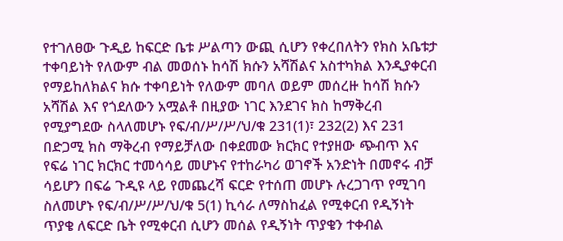የተገለፀው ጉዲይ ከፍርድ ቤቱ ሥልጣን ውጪ ሲሆን የቀረበለትን የክስ አቤቱታ ተቀባይነት የለውም ብል መወሰኑ ከሳሽ ክሱን አሻሽልና አስተካክል እንዲያቀርብ የማይከለክልና ክሱ ተቀባይነት የለውም መባለ ወይም መሰረዙ ከሳሽ ክሱን አሻሽል እና የጎደለውን አሟልቶ በዚያው ነገር እንደገና ክስ ከማቅረብ የሚያግደው ስላለመሆኑ የፍ/ብ/ሥ/ሥ/ህ/ቁ 231(1)፣ 232(2) እና 231 በድጋሚ ክስ ማቅረብ የማይቻለው በቀደመው ክርክር የተያዘው ጭብጥ እና የፍሬ ነገር ክርክር ተመሳሳይ መሆኑና የተከራካሪ ወገኖች አንድነት በመኖሩ ብቻ ሳይሆን በፍሬ ጉዲዩ ላይ የመጨረሻ ፍርድ የተሰጠ መሆኑ ሉረጋገጥ የሚገባ ስለመሆኑ የፍ/ብ/ሥ/ሥ/ህ/ቁ 5(1) ኪሳራ ለማስከፈል የሚቀርብ የዲኝነት ጥያቄ ለፍርድ ቤት የሚቀርብ ሲሆን መሰል የዲኝነት ጥያቄን ተቀብል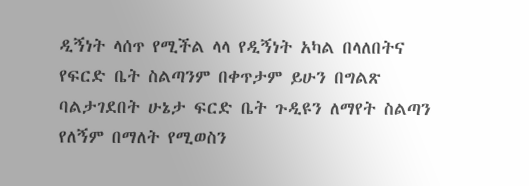ዲኝነት ላሰጥ የሚችል ላላ የዲኝነት አካል በላለበትና የፍርድ ቤት ስልጣንም በቀጥታም ይሁን በግልጽ ባልታገደበት ሁኔታ ፍርድ ቤት ጉዲዩን ለማየት ስልጣን የለኝም በማለት የሚወስን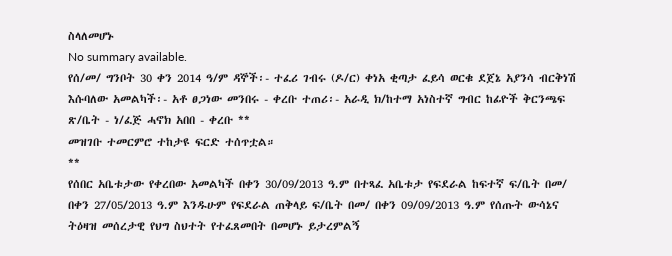ስላለመሆኑ
No summary available.
የሰ/መ/ ግንቦት 30 ቀን 2014 ዓ/ም ዳኞች፡- ተፈሪ ገብሩ (ዶ/ር) ቀነአ ቂጣታ ፈይሳ ወርቁ ደጀኔ አያንሳ ብርቅነሽ እሱባለው አመልካች፡- አቶ ፀጋነው መንበሩ - ቀረቡ ተጠሪ፡- አራዲ ክ/ከተማ አነስተኛ ግብር ከፊዮች ቅርንጫፍ ጽ/ቤት - ነ/ፈጅ ሓኖክ አበበ - ቀረቡ **
መዝገቡ ተመርምሮ ተከታዩ ፍርድ ተሰጥቷል።
**
የሰበር አቤቱታው የቀረበው አመልካች በቀን 30/09/2013 ዓ.ም በተጻፈ አቤቱታ የፍደራል ከፍተኛ ፍ/ቤት በመ/ በቀን 27/05/2013 ዓ.ም እንዱሁም የፍደራል ጠቅላይ ፍ/ቤት በመ/ በቀን 09/09/2013 ዓ.ም የሰጡት ውሳኔና ትዕዛዝ መሰረታዊ የህግ ስህተት የተፈጸመበት በመሆኑ ይታረምልኝ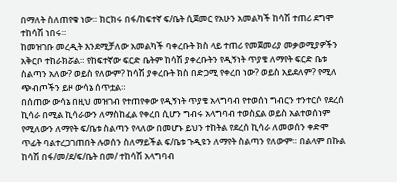በማለት ስለጠየቁ ነው። ክርክሩ በፋ/ከፍተኛ ፍ/ቤት ሲጀመር የአሁን አመልካች ከሳሽ ተጠሪ ደግሞ ተከሳሽ ነበሩ።
ከመዝገቡ መረዲት እንደሚቻለው አመልካች ባቀረቡት ክስ ላይ ተጠሪ የመጀመሪያ መቃወሚያዎችን አቅርቦ ተከራክሯል። የከፍተኛው ፍርድ ቤትም ከሳሽ ያቀረቡትን የዲኝነት ጥያቄ ለማየት ፍርድ ቤቱ ስልጣን አለው? ወይስ የለውም? ከሳሽ ያቀረቡት ክስ በድጋሚ የቀረበ ነው? ወይስ አይደለም? የሚለ ጭብጦችን ይዞ ውሳኔ ሰጥቷል።
በሰጠው ውሳኔ በዚህ መዝገብ የተጠየቀው የዲኝነት ጥያቄ አላግባብ የተወሰነ ግብርን ተንተርሶ የደረሰ ኪሳራ በሚል ኪሳራውን ለማስከፈል የቀረበ ሲሆን ግብሩ አላግባብ ተወስኗል ወይስ አልተወሰነም የሚለውን ለማየት ፍ/ቤቱ ስልጣን የላለው በመሆኑ ይህን ተከትል የደረሰ ኪሳራ ለመወሰን ቀድሞ ጥፊት ባልተረጋገጠበት ሉወሰን ስለማይችል ፍ/ቤቱ ጉዲዩን ለማየት ስልጣን የለውም። በልላም በኩል ከሳሽ በፋ/መ/ደ/ፍ/ቤት በመ/ ተከሳሽ አላግባብ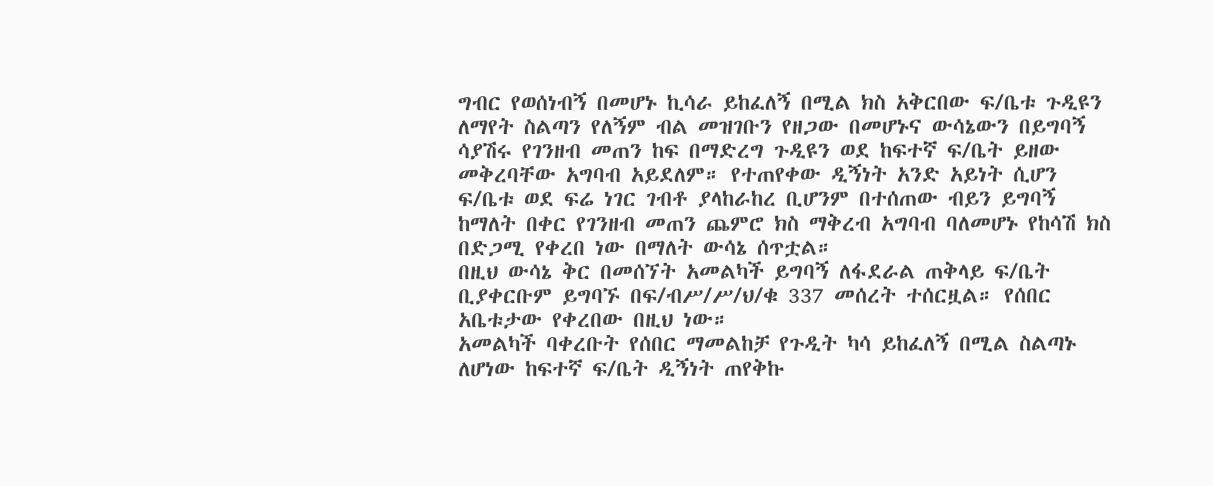ግብር የወሰነብኝ በመሆኑ ኪሳራ ይከፈለኝ በሚል ክስ አቅርበው ፍ/ቤቱ ጉዲዩን ለማየት ስልጣን የለኝም ብል መዝገቡን የዘጋው በመሆኑና ውሳኔውን በይግባኝ ሳያሽሩ የገንዘብ መጠን ከፍ በማድረግ ጉዲዩን ወደ ከፍተኛ ፍ/ቤት ይዘው መቅረባቸው አግባብ አይደለም። የተጠየቀው ዲኝነት አንድ አይነት ሲሆን ፍ/ቤቱ ወደ ፍሬ ነገር ገብቶ ያላከራከረ ቢሆንም በተሰጠው ብይን ይግባኝ ከማለት በቀር የገንዘብ መጠን ጨምሮ ክስ ማቅረብ አግባብ ባለመሆኑ የከሳሽ ክስ በድጋሚ የቀረበ ነው በማለት ውሳኔ ሰጥቷል።
በዚህ ውሳኔ ቅር በመሰኘት አመልካች ይግባኝ ለፋደራል ጠቅላይ ፍ/ቤት ቢያቀርቡም ይግባኙ በፍ/ብሥ/ሥ/ህ/ቁ 337 መሰረት ተሰርዟል። የሰበር አቤቱታው የቀረበው በዚህ ነው።
አመልካች ባቀረቡት የሰበር ማመልከቻ የጉዲት ካሳ ይከፈለኝ በሚል ስልጣኑ ለሆነው ከፍተኛ ፍ/ቤት ዲኝነት ጠየቅኩ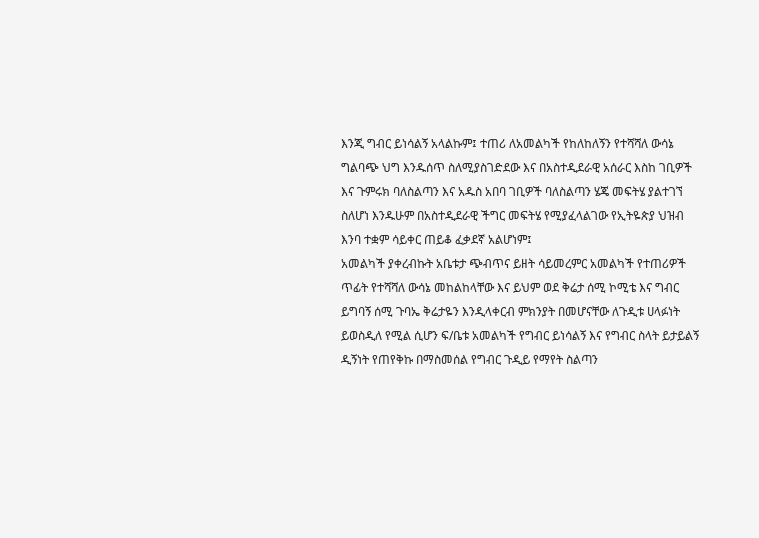እንጂ ግብር ይነሳልኝ አላልኩም፤ ተጠሪ ለአመልካች የከለከለኝን የተሻሻለ ውሳኔ ግልባጭ ህግ እንዱሰጥ ስለሚያስገድደው እና በአስተዲደራዊ አሰራር እስከ ገቢዎች እና ጉምሩክ ባለስልጣን እና አዱስ አበባ ገቢዎች ባለስልጣን ሄጄ መፍትሄ ያልተገኘ ስለሆነ እንዱሁም በአስተዲደራዊ ችግር መፍትሄ የሚያፈላልገው የኢትዬጵያ ህዝብ እንባ ተቋም ሳይቀር ጠይቆ ፈቃደኛ አልሆነም፤
አመልካች ያቀረብኩት አቤቱታ ጭብጥና ይዘት ሳይመረምር አመልካች የተጠሪዎች ጥፊት የተሻሻለ ውሳኔ መከልከላቸው እና ይህም ወደ ቅሬታ ሰሚ ኮሚቴ እና ግብር ይግባኝ ሰሚ ጉባኤ ቅሬታዬን እንዲላቀርብ ምክንያት በመሆናቸው ለጉዲቱ ሀላፉነት ይወስዲለ የሚል ሲሆን ፍ/ቤቱ አመልካች የግብር ይነሳልኝ እና የግብር ስላት ይታይልኝ ዲኝነት የጠየቅኩ በማስመሰል የግብር ጉዲይ የማየት ስልጣን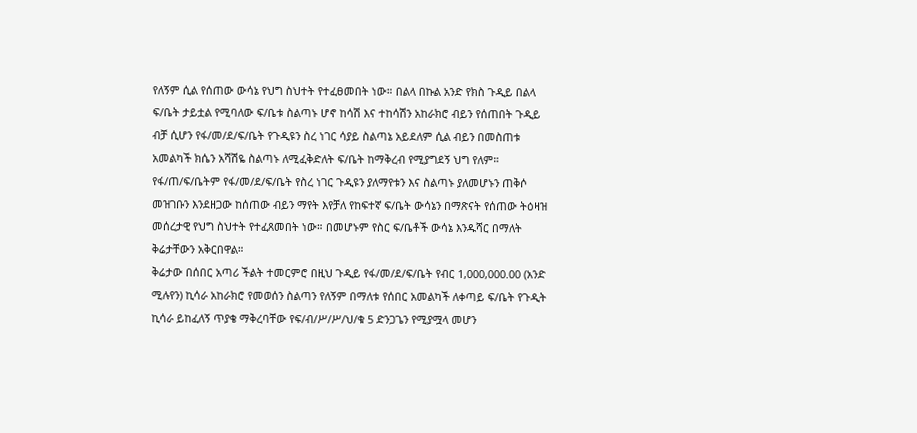የለኝም ሲል የሰጠው ውሳኔ የህግ ስህተት የተፈፀመበት ነው። በልላ በኩል አንድ የክስ ጉዲይ በልላ ፍ/ቤት ታይቷል የሚባለው ፍ/ቤቱ ስልጣኑ ሆኖ ከሳሽ እና ተከሳሽን አከራክሮ ብይን የሰጠበት ጉዲይ ብቻ ሲሆን የፋ/መ/ደ/ፍ/ቤት የጉዲዩን ስረ ነገር ሳያይ ስልጣኔ አይደለም ሲል ብይን በመስጠቱ አመልካች ክሴን አሻሽዬ ስልጣኑ ለሚፈቅድለት ፍ/ቤት ከማቅረብ የሚያግደኝ ህግ የለም።
የፋ/ጠ/ፍ/ቤትም የፋ/መ/ደ/ፍ/ቤት የስረ ነገር ጉዲዩን ያለማየቱን እና ስልጣኑ ያለመሆኑን ጠቅሶ መዝገቡን እንደዘጋው ከሰጠው ብይን ማየት እየቻለ የከፍተኛ ፍ/ቤት ውሳኔን በማጽናት የሰጠው ትዕዛዝ መሰረታዊ የህግ ስህተት የተፈጸመበት ነው። በመሆኑም የስር ፍ/ቤቶች ውሳኔ እንዱሻር በማለት ቅሬታቸውን አቅርበዋል።
ቅሬታው በሰበር አጣሪ ችልት ተመርምሮ በዚህ ጉዲይ የፋ/መ/ደ/ፍ/ቤት የብር 1,000,000.00 (አንድ ሚሉየን) ኪሳራ አከራክሮ የመወሰን ስልጣን የለኝም በማለቱ የሰበር አመልካች ለቀጣይ ፍ/ቤት የጉዲት ኪሳራ ይከፈለኝ ጥያቄ ማቅረባቸው የፍ/ብ/ሥ/ሥ/ህ/ቁ 5 ድንጋጌን የሚያሟላ መሆን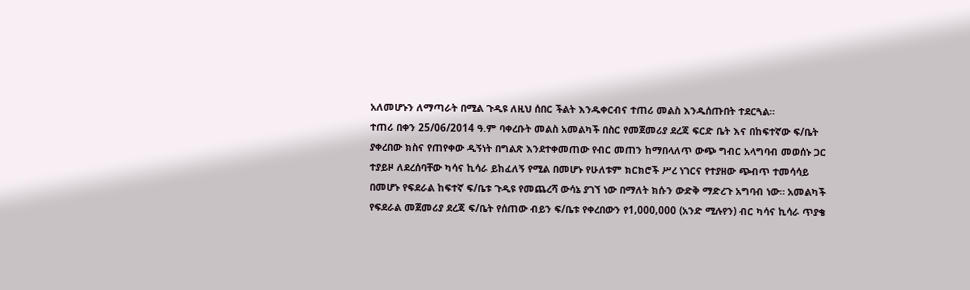አለመሆኑን ለማጣራት በሚል ጉዲዩ ለዚህ ሰበር ችልት እንዱቀርብና ተጠሪ መልስ እንዱሰጡበት ተደርጓል።
ተጠሪ በቀን 25/06/2014 ዓ.ም ባቀረቡት መልስ አመልካች በስር የመጀመሪያ ደረጃ ፍርድ ቤት እና በከፍተኛው ፍ/ቤት ያቀረበው ክስና የጠየቀው ዲኝነት በግልጽ እንደተቀመጠው የብር መጠን ከማበላለጥ ውጭ ግብር አላግባብ መወሰኑ ጋር ተያይዞ ለደረሰባቸው ካሳና ኪሳራ ይከፈለኝ የሚል በመሆኑ የሁለቱም ክርክሮች ሥረ ነገርና የተያዘው ጭብጥ ተመሳሳይ በመሆኑ የፍደራል ከፍተኛ ፍ/ቤቱ ጉዲዩ የመጨረሻ ውሳኔ ያገኘ ነው በማለት ክሱን ውድቅ ማድረጉ አግባብ ነው። አመልካች የፍደራል መጀመሪያ ደረጃ ፍ/ቤት የሰጠው ብይን ፍ/ቤቱ የቀረበውን የ1,000,000 (አንድ ሚሉየን) ብር ካሳና ኪሳራ ጥያቄ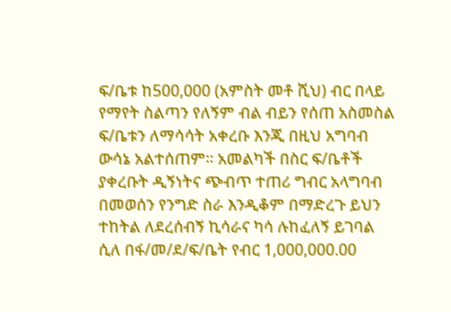ፍ/ቤቱ ከ500,000 (አምስት መቶ ሺህ) ብር በላይ የማየት ስልጣን የለኝም ብል ብይን የሰጠ አስመስል ፍ/ቤቱን ለማሳሳት አቀረቡ እንጂ በዚህ አግባብ ውሳኔ አልተሰጠም። አመልካች በስር ፍ/ቤቶች ያቀረቡት ዲኝነትና ጭብጥ ተጠሪ ግብር አላግባብ በመወሰን የንግድ ስራ እንዲቆም በማድረጉ ይህን ተከትል ለደረሰብኝ ኪሳራና ካሳ ሉከፈለኝ ይገባል ሲለ በፋ/መ/ደ/ፍ/ቤት የብር 1,000,000.00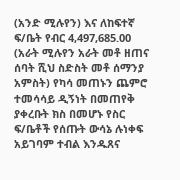(አንድ ሚሉየን) እና ለከፍተኛ ፍ/ቤት የብር 4,497,685.00 (አራት ሚሉየን አራት መቶ ዘጠና ሰባት ሺህ ስድስት መቶ ሰማንያ አምስት) የካሳ መጠኑን ጨምሮ ተመሳሳይ ዲኝነት በመጠየቅ ያቀረቡት ክስ በመሆኑ የስር ፍ/ቤቶች የሰጡት ውሳኔ ሉነቀፍ አይገባም ተብል እንዱጸና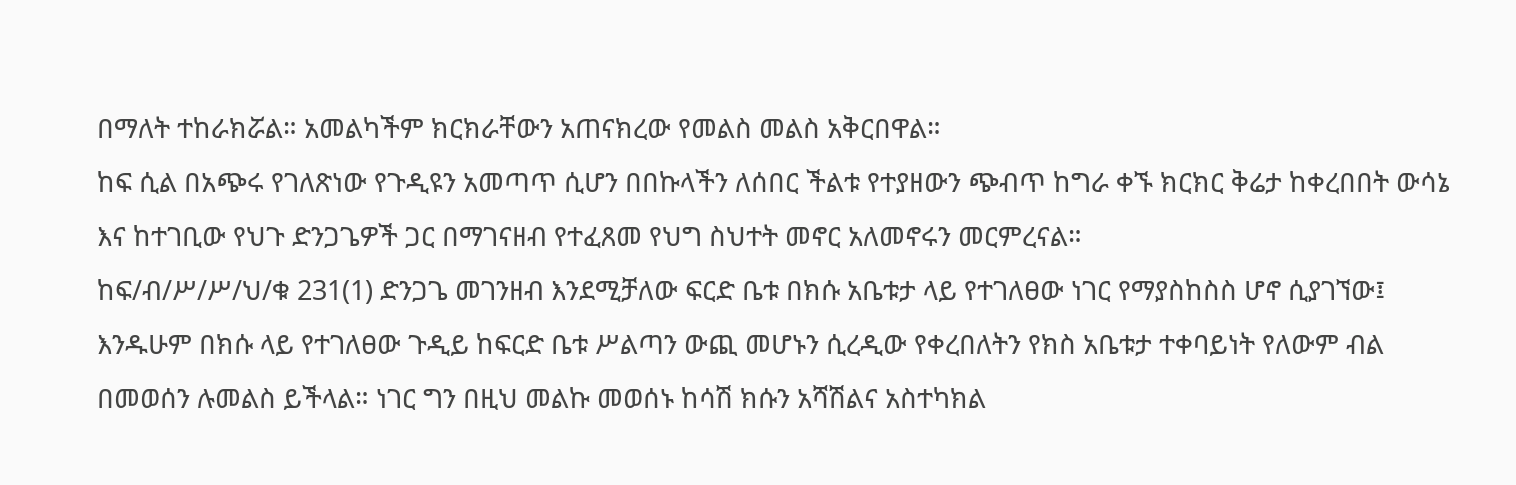በማለት ተከራክሯል። አመልካችም ክርክራቸውን አጠናክረው የመልስ መልስ አቅርበዋል።
ከፍ ሲል በአጭሩ የገለጽነው የጉዲዩን አመጣጥ ሲሆን በበኩላችን ለሰበር ችልቱ የተያዘውን ጭብጥ ከግራ ቀኙ ክርክር ቅሬታ ከቀረበበት ውሳኔ እና ከተገቢው የህጉ ድንጋጌዎች ጋር በማገናዘብ የተፈጸመ የህግ ስህተት መኖር አለመኖሩን መርምረናል።
ከፍ/ብ/ሥ/ሥ/ህ/ቁ 231(1) ድንጋጌ መገንዘብ እንደሚቻለው ፍርድ ቤቱ በክሱ አቤቱታ ላይ የተገለፀው ነገር የማያስከስስ ሆኖ ሲያገኘው፤ እንዱሁም በክሱ ላይ የተገለፀው ጉዲይ ከፍርድ ቤቱ ሥልጣን ውጪ መሆኑን ሲረዲው የቀረበለትን የክስ አቤቱታ ተቀባይነት የለውም ብል በመወሰን ሉመልስ ይችላል። ነገር ግን በዚህ መልኩ መወሰኑ ከሳሽ ክሱን አሻሽልና አስተካክል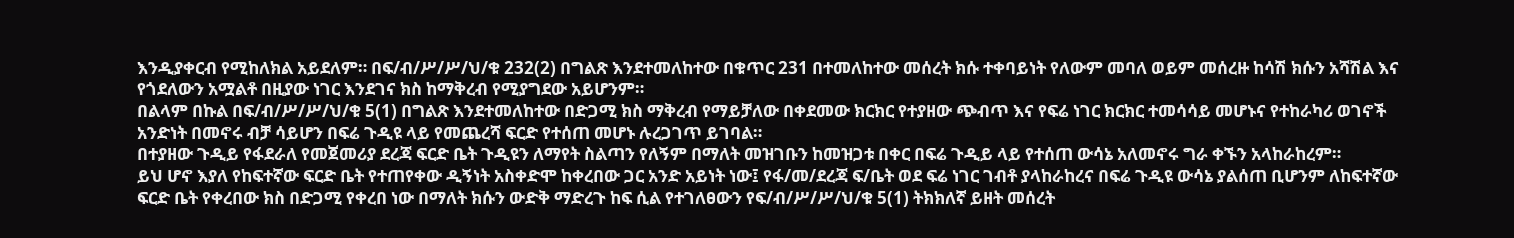እንዲያቀርብ የሚከለክል አይደለም። በፍ/ብ/ሥ/ሥ/ህ/ቁ 232(2) በግልጽ እንደተመለከተው በቁጥር 231 በተመለከተው መሰረት ክሱ ተቀባይነት የለውም መባለ ወይም መሰረዙ ከሳሽ ክሱን አሻሽል እና የጎደለውን አሟልቶ በዚያው ነገር እንደገና ክስ ከማቅረብ የሚያግደው አይሆንም።
በልላም በኩል በፍ/ብ/ሥ/ሥ/ህ/ቁ 5(1) በግልጽ እንደተመለከተው በድጋሚ ክስ ማቅረብ የማይቻለው በቀደመው ክርክር የተያዘው ጭብጥ እና የፍሬ ነገር ክርክር ተመሳሳይ መሆኑና የተከራካሪ ወገኖች አንድነት በመኖሩ ብቻ ሳይሆን በፍሬ ጉዲዩ ላይ የመጨረሻ ፍርድ የተሰጠ መሆኑ ሉረጋገጥ ይገባል።
በተያዘው ጉዲይ የፋደራለ የመጀመሪያ ደረጃ ፍርድ ቤት ጉዲዩን ለማየት ስልጣን የለኝም በማለት መዝገቡን ከመዝጋቱ በቀር በፍሬ ጉዲይ ላይ የተሰጠ ውሳኔ አለመኖሩ ግራ ቀኙን አላከራከረም።
ይህ ሆኖ እያለ የከፍተኛው ፍርድ ቤት የተጠየቀው ዲኝነት አስቀድሞ ከቀረበው ጋር አንድ አይነት ነው፤ የፋ/መ/ደረጃ ፍ/ቤት ወደ ፍሬ ነገር ገብቶ ያላከራከረና በፍሬ ጉዲዩ ውሳኔ ያልሰጠ ቢሆንም ለከፍተኛው ፍርድ ቤት የቀረበው ክስ በድጋሚ የቀረበ ነው በማለት ክሱን ውድቅ ማድረጉ ከፍ ሲል የተገለፀውን የፍ/ብ/ሥ/ሥ/ህ/ቁ 5(1) ትክክለኛ ይዘት መሰረት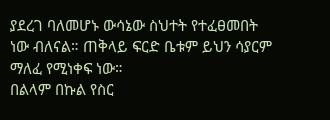ያደረገ ባለመሆኑ ውሳኔው ስህተት የተፈፀመበት ነው ብለናል። ጠቅላይ ፍርድ ቤቱም ይህን ሳያርም ማለፈ የሚነቀፍ ነው።
በልላም በኩል የስር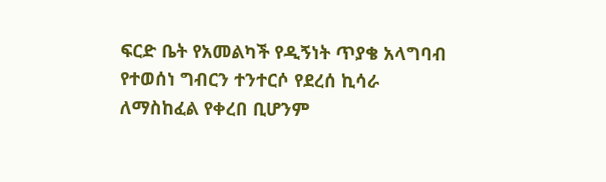ፍርድ ቤት የአመልካች የዲኝነት ጥያቄ አላግባብ የተወሰነ ግብርን ተንተርሶ የደረሰ ኪሳራ ለማስከፈል የቀረበ ቢሆንም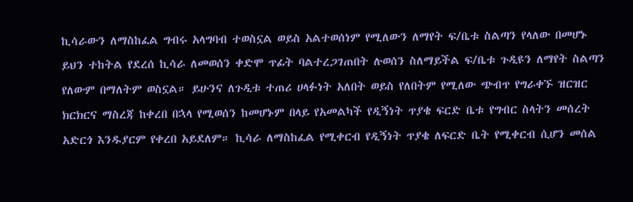ኪሳራውን ለማስከፈል ግብሩ አላግባብ ተወስኗል ወይስ አልተወሰነም የሚለውን ለማየት ፍ/ቤቱ ስልጣን የላለው በመሆኑ ይህን ተከትል የደረሰ ኪሳራ ለመወሰን ቀድሞ ጥፊት ባልተረጋገጠበት ሉወሰን ስለማይችል ፍ/ቤቱ ጉዲዩን ለማየት ስልጣን የለውም በማለትም ወስኗል። ይሁንና ለጉዲቱ ተጠሪ ሀላፉነት አለበት ወይስ የለበትም የሚለው ጭብጥ የግራቀኙ ዝርዝር ክርክርና ማስረጃ ከቀረበ በኋላ የሚወሰን ከመሆኑም በላይ የአመልካች የዲኝነት ጥያቄ ፍርድ ቤቱ የግብር ስላትን መሰረት አድርጎ እንዱያርም የቀረበ አይደለም። ኪሳራ ለማስከፈል የሚቀርብ የዲኝነት ጥያቄ ለፍርድ ቤት የሚቀርብ ሲሆን መሰል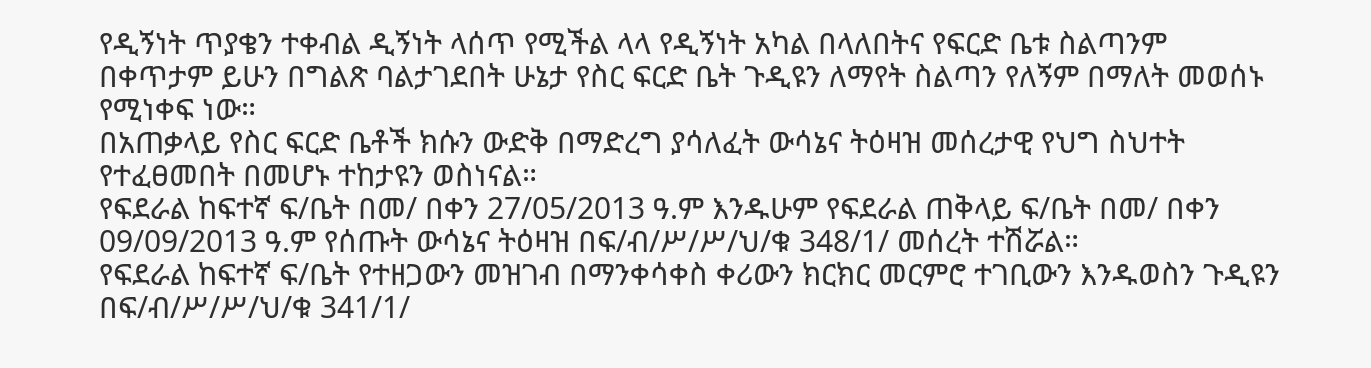የዲኝነት ጥያቄን ተቀብል ዲኝነት ላሰጥ የሚችል ላላ የዲኝነት አካል በላለበትና የፍርድ ቤቱ ስልጣንም በቀጥታም ይሁን በግልጽ ባልታገደበት ሁኔታ የስር ፍርድ ቤት ጉዲዩን ለማየት ስልጣን የለኝም በማለት መወሰኑ የሚነቀፍ ነው።
በአጠቃላይ የስር ፍርድ ቤቶች ክሱን ውድቅ በማድረግ ያሳለፈት ውሳኔና ትዕዛዝ መሰረታዊ የህግ ስህተት የተፈፀመበት በመሆኑ ተከታዩን ወስነናል።
የፍደራል ከፍተኛ ፍ/ቤት በመ/ በቀን 27/05/2013 ዓ.ም እንዱሁም የፍደራል ጠቅላይ ፍ/ቤት በመ/ በቀን 09/09/2013 ዓ.ም የሰጡት ውሳኔና ትዕዛዝ በፍ/ብ/ሥ/ሥ/ህ/ቁ 348/1/ መሰረት ተሽሯል።
የፍደራል ከፍተኛ ፍ/ቤት የተዘጋውን መዝገብ በማንቀሳቀስ ቀሪውን ክርክር መርምሮ ተገቢውን እንዱወስን ጉዲዩን በፍ/ብ/ሥ/ሥ/ህ/ቁ 341/1/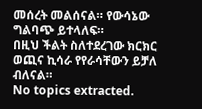መሰረት መልሰናል። የውሳኔው ግልባጭ ይተላለፍ።
በዚህ ችልት ስለተደረገው ክርክር ወጪና ኪሳራ የየራሳቸውን ይቻለ ብለናል።
No topics extracted.